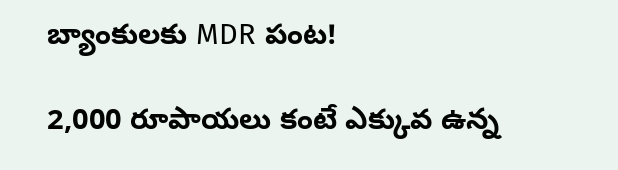బ్యాంకులకు MDR పంట!

2,000 రూపాయలు కంటే ఎక్కువ ఉన్న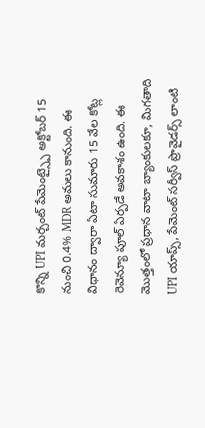కొన్ని UPI మర్చంట్ పేమెంట్స్పై అక్టోబర్ 15 నుంచి 0.4% MDR అమలు కానుంది. ఈ విధానం ద్వారా ఏటా సుమారు 15 వేల కోట్ల రెవెన్యూ పూల్ ఏర్పడే అవకాశం ఉంది. ఈ మొత్తంలో ప్రధాన వాటా బ్యాంకులకూ, మిగతాది UPI యాప్స్, పేమెంట్ సర్వీస్ ప్రొవైడర్స్ లాంటి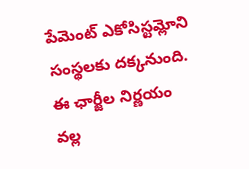పేమెంట్ ఎకోసిస్టమ్లోని సంస్థలకు దక్కనుంది. ఈ ఛార్జీల నిర్ణయం వల్ల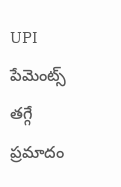UPI పేమెంట్స్ తగ్గే ప్రమాదం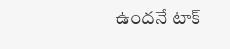ఉందనే టాక్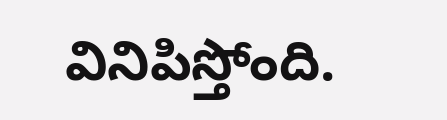వినిపిస్తోంది.